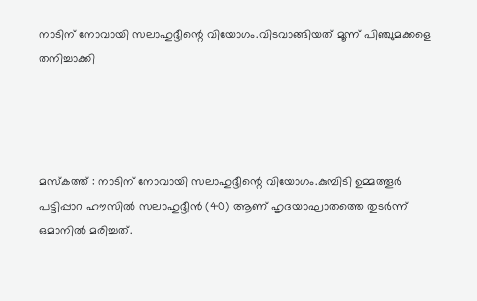നാടിന് നോവായി സലാഹുദ്ദീന്റെ വിയോഗം.വിടവാങ്ങിയത് മൂന്ന് പിഞ്ചുമക്കളെ തനിച്ചാക്കി




മസ്‌കത്ത് : നാടിന് നോവായി സലാഹുദ്ദീന്റെ വിയോഗം.കുമ്പിടി ഉമ്മത്തൂർ പട്ടിപ്പാറ ഹൗസിൽ സലാഹുദ്ദീൻ (40) ആണ് ഹൃദയാഘാതത്തെ തുടർന്ന് ഒമാനിൽ മരിച്ചത്.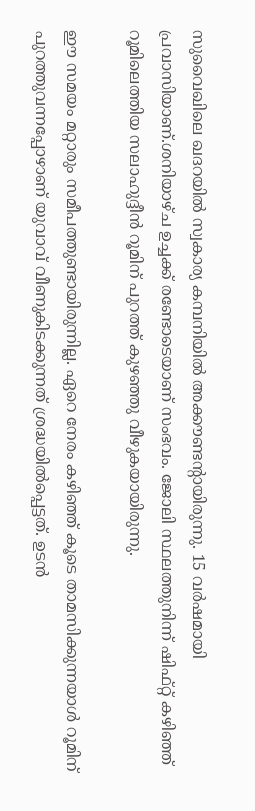സുവൈഖിലെ ഖദറയിൽ സ്വകാര്യ കമ്പനിയിൽ അക്കൗണ്ടന്റായിരുന്നു. 15 വർഷമായി പ്രവാസിയാണ്.ശനിയാഴ്ച ഉച്ചക്ക് രണ്ടോടെയാണ് സംഭവം. ജോലി സ്ഥലത്തുനിന്ന് ഷിഫ്റ്റ് കഴിഞ്ഞ് റൂമിലെത്തിയ സലാഹുദ്ദീൻ റൂമിന് പുറത്ത് കുഴഞ്ഞു വീഴുകയായിരുന്നു.

ഈ സമയം മറ്റാരും സമീപത്തുണ്ടായിരുന്നില്ല. ഏറെ നേരം കഴിഞ്ഞ് കൂടെ താമസിക്കുന്നയാൾ റൂമിന് പുറത്തുവന്നപ്പോഴാണ് യുവാവ് വീണുകിടക്കുന്നത് ശ്രദ്ധയിൽപ്പെട്ടത്. ഉടൻ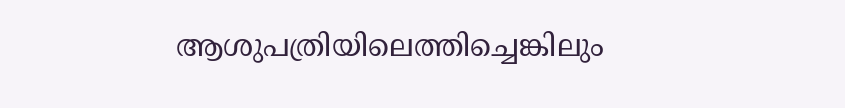ആശുപത്രിയിലെത്തിച്ചെങ്കിലും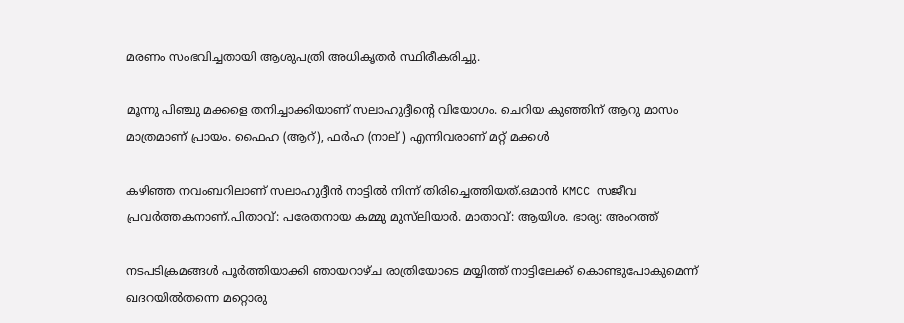മരണം സംഭവിച്ചതായി ആശുപത്രി അധികൃതർ സ്ഥിരീകരിച്ചു.

മൂന്നു പിഞ്ചു മക്കളെ തനിച്ചാക്കിയാണ് സലാഹുദ്ദീന്റെ വിയോഗം. ചെറിയ കുഞ്ഞിന് ആറു മാസം മാത്രമാണ് പ്രായം. ഫൈഹ (ആറ്), ഫർഹ (നാല് ) എന്നിവരാണ് മറ്റ് മക്കൾ

കഴിഞ്ഞ നവംബറിലാണ് സലാഹുദ്ദീൻ നാട്ടിൽ നിന്ന് തിരിച്ചെത്തിയത്.ഒമാൻ KMCC സജീവ പ്രവർത്തകനാണ്.പിതാവ്: പരേതനായ കമ്മു മുസ്‌ലിയാർ. മാതാവ്: ആയിശ. ഭാര്യ: അംറത്ത്

നടപടിക്രമങ്ങൾ പൂർത്തിയാക്കി ഞായറാഴ്ച രാത്രിയോടെ മയ്യിത്ത് നാട്ടിലേക്ക് കൊണ്ടുപോകുമെന്ന് ഖദറയിൽതന്നെ മറ്റൊരു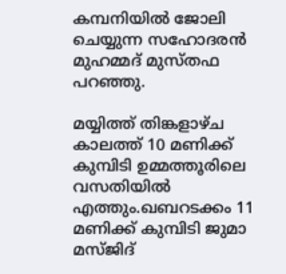കമ്പനിയിൽ ജോലി ചെയ്യുന്ന സഹോദരൻ മുഹമ്മദ് മുസ്തഫ പറഞ്ഞു.

മയ്യിത്ത് തിങ്കളാഴ്ച കാലത്ത് 10 മണിക്ക് കുമ്പിടി ഉമ്മത്തൂരിലെ വസതിയിൽ എത്തും.ഖബറടക്കം 11 മണിക്ക് കുമ്പിടി ജുമാ മസ്ജിദ്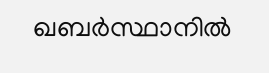ഖബർസ്ഥാനിൽ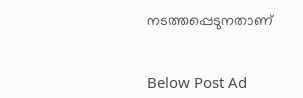നടത്തപ്പെടുനതാണ്


Below Post Ad